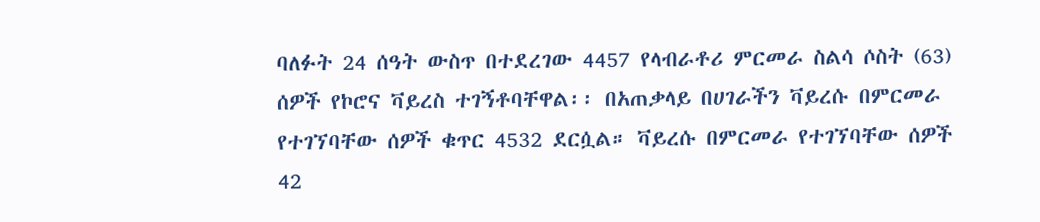ባለፉት 24 ሰዓት ውስጥ በተደረገው 4457 የላብራቶሪ ምርመራ ስልሳ ሶስት (63) ሰዎች የኮሮና ቫይረስ ተገኝቶባቸዋል፡፡ በአጠቃላይ በሀገራችን ቫይረሱ በምርመራ የተገኘባቸው ሰዎች ቁጥር 4532 ደርሷል። ቫይረሱ በምርመራ የተገኘባቸው ሰዎች 42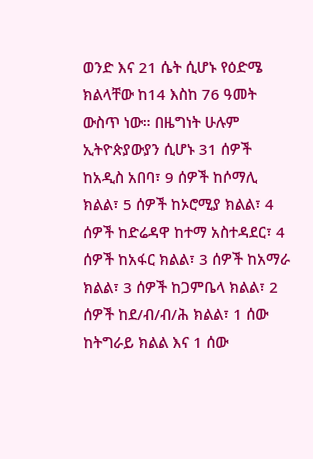ወንድ እና 21 ሴት ሲሆኑ የዕድሜ ክልላቸው ከ14 እስከ 76 ዓመት ውስጥ ነው። በዜግነት ሁሉም ኢትዮጵያውያን ሲሆኑ 31 ሰዎች ከአዲስ አበባ፣ 9 ሰዎች ከሶማሊ ክልል፣ 5 ሰዎች ከኦሮሚያ ክልል፣ 4 ሰዎች ከድሬዳዋ ከተማ አስተዳደር፣ 4 ሰዎች ከአፋር ክልል፣ 3 ሰዎች ከአማራ ክልል፣ 3 ሰዎች ከጋምቤላ ክልል፣ 2 ሰዎች ከደ/ብ/ብ/ሕ ክልል፣ 1 ሰው ከትግራይ ክልል እና 1 ሰው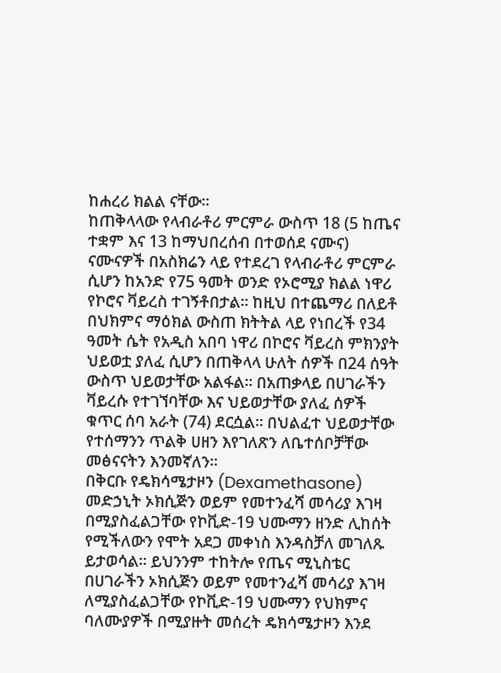ከሐረሪ ክልል ናቸው።
ከጠቅላላው የላብራቶሪ ምርምራ ውስጥ 18 (5 ከጤና ተቋም እና 13 ከማህበረሰብ በተወሰደ ናሙና) ናሙናዎች በአስክሬን ላይ የተደረገ የላብራቶሪ ምርምራ ሲሆን ከአንድ የ75 ዓመት ወንድ የኦሮሚያ ክልል ነዋሪ የኮሮና ቫይረስ ተገኝቶበታል። ከዚህ በተጨማሪ በለይቶ በህክምና ማዕክል ውስጠ ክትትል ላይ የነበረች የ34 ዓመት ሴት የአዲስ አበባ ነዋሪ በኮሮና ቫይረስ ምክንያት ህይወቷ ያለፈ ሲሆን በጠቅላላ ሁለት ሰዎች በ24 ሰዓት ውስጥ ህይወታቸው አልፋል፡፡ በአጠቃላይ በሀገራችን ቫይረሱ የተገኘባቸው እና ህይወታቸው ያለፈ ሰዎች ቁጥር ሰባ አራት (74) ደርሷል፡፡ በህልፈተ ህይወታቸው የተሰማንን ጥልቅ ሀዘን እየገለጽን ለቤተሰቦቻቸው መፅናናትን እንመኛለን፡፡
በቅርቡ የዴክሳሜታዞን (Dexamethasone) መድኃኒት ኦክሲጅን ወይም የመተንፈሻ መሳሪያ እገዛ በሚያስፈልጋቸው የኮቪድ-19 ህሙማን ዘንድ ሊከሰት የሚችለውን የሞት አደጋ መቀነስ እንዳስቻለ መገለጹ ይታወሳል። ይህንንም ተከትሎ የጤና ሚኒስቴር በሀገራችን ኦክሲጅን ወይም የመተንፈሻ መሳሪያ እገዛ ለሚያስፈልጋቸው የኮቪድ-19 ህሙማን የህክምና ባለሙያዎች በሚያዙት መሰረት ዴክሳሜታዞን እንደ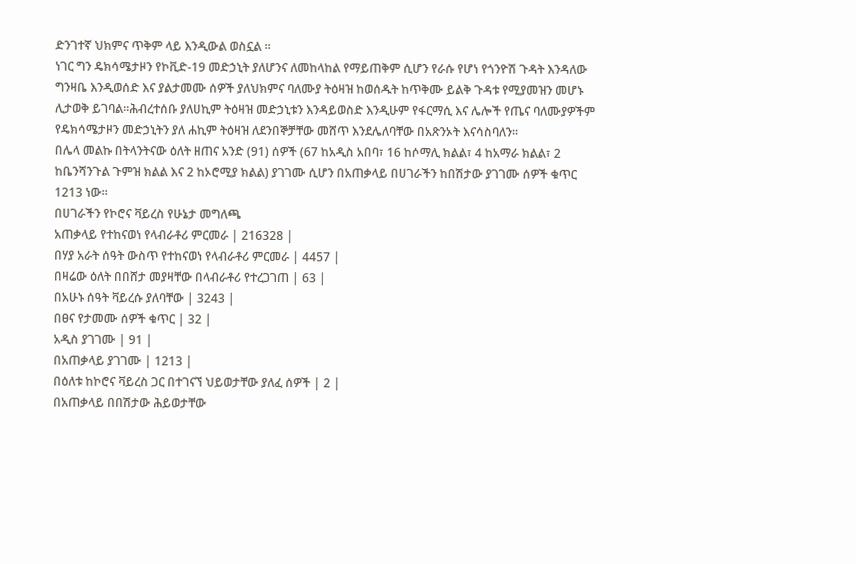ድንገተኛ ህክምና ጥቅም ላይ እንዲውል ወስኗል ።
ነገር ግን ዴክሳሜታዞን የኮቪድ-19 መድኃኒት ያለሆንና ለመከላከል የማይጠቅም ሲሆን የራሱ የሆነ የጎንዮሽ ጉዳት እንዳለው ግንዛቤ እንዲወሰድ እና ያልታመሙ ሰዎች ያለህክምና ባለሙያ ትዕዛዝ ከወሰዱት ከጥቅሙ ይልቅ ጉዳቱ የሚያመዝን መሆኑ ሊታወቅ ይገባል።ሕብረተሰቡ ያለሀኪም ትዕዛዝ መድኃኒቱን እንዳይወስድ እንዲሁም የፋርማሲ እና ሌሎች የጤና ባለሙያዎችም የዴክሳሜታዞን መድኃኒትን ያለ ሐኪም ትዕዛዝ ለደንበኞቻቸው መሸጥ እንደሌለባቸው በአጽንኦት እናሳስባለን፡፡
በሌላ መልኩ በትላንትናው ዕለት ዘጠና አንድ (91) ሰዎች (67 ከአዲስ አበባ፣ 16 ከሶማሊ ክልል፣ 4 ከአማራ ክልል፣ 2 ከቤንሻንጉል ጉምዝ ክልል እና 2 ከኦሮሚያ ክልል) ያገገሙ ሲሆን በአጠቃላይ በሀገራችን ከበሽታው ያገገሙ ሰዎች ቁጥር 1213 ነው።
በሀገራችን የኮሮና ቫይረስ የሁኔታ መግለጫ
አጠቃላይ የተከናወነ የላብራቶሪ ምርመራ | 216328 |
በሃያ አራት ሰዓት ውስጥ የተከናወነ የላብራቶሪ ምርመራ | 4457 |
በዛሬው ዕለት በበሸታ መያዛቸው በላብራቶሪ የተረጋገጠ | 63 |
በአሁኑ ሰዓት ቫይረሱ ያለባቸው | 3243 |
በፀና የታመሙ ሰዎች ቁጥር | 32 |
አዲስ ያገገሙ | 91 |
በአጠቃላይ ያገገሙ | 1213 |
በዕለቱ ከኮሮና ቫይረስ ጋር በተገናኘ ህይወታቸው ያለፈ ሰዎች | 2 |
በአጠቃላይ በበሽታው ሕይወታቸው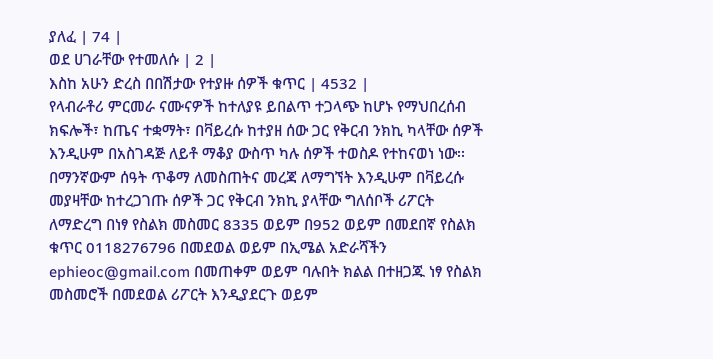ያለፈ | 74 |
ወደ ሀገራቸው የተመለሱ | 2 |
እስከ አሁን ድረስ በበሽታው የተያዙ ሰዎች ቁጥር | 4532 |
የላብራቶሪ ምርመራ ናሙናዎች ከተለያዩ ይበልጥ ተጋላጭ ከሆኑ የማህበረሰብ ክፍሎች፣ ከጤና ተቋማት፣ በቫይረሱ ከተያዘ ሰው ጋር የቅርብ ንክኪ ካላቸው ሰዎች እንዲሁም በአስገዳጅ ለይቶ ማቆያ ውስጥ ካሉ ሰዎች ተወስዶ የተከናወነ ነው፡፡
በማንኛውም ሰዓት ጥቆማ ለመስጠትና መረጃ ለማግኘት እንዲሁም በቫይረሱ መያዛቸው ከተረጋገጡ ሰዎች ጋር የቅርብ ንክኪ ያላቸው ግለሰቦች ሪፖርት ለማድረግ በነፃ የስልክ መስመር 8335 ወይም በ952 ወይም በመደበኛ የስልክ ቁጥር 0118276796 በመደወል ወይም በኢሜል አድራሻችን ephieoc@gmail.com በመጠቀም ወይም ባሉበት ክልል በተዘጋጁ ነፃ የስልክ መስመሮች በመደወል ሪፖርት እንዲያደርጉ ወይም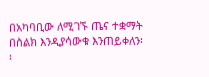በአካባቢው ለሚገኙ ጤና ተቋማት በስልክ እንዲያሳውቁ እንጠይቀለን፡፡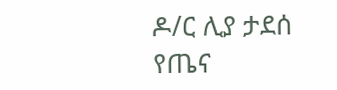ዶ/ር ሊያ ታደሰ
የጤና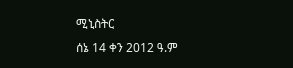ሚኒስትር
ሰኔ 14 ቀን 2012 ዓ.ም